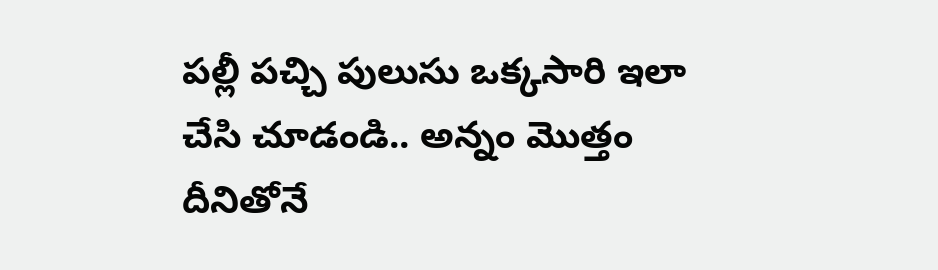పల్లీ పచ్చి పులుసు ఒక్కసారి ఇలా చేసి చూడండి.. అన్నం మొత్తం దీనితోనే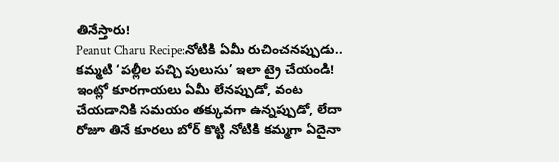తినేస్తారు!
Peanut Charu Recipe:నోటికి ఏమీ రుచించనప్పుడు.. కమ్మటి ‘పల్లీల పచ్చి పులుసు’ ఇలా ట్రై చేయండి!
ఇంట్లో కూరగాయలు ఏమీ లేనప్పుడో, వంట చేయడానికి సమయం తక్కువగా ఉన్నప్పుడో, లేదా రోజూ తినే కూరలు బోర్ కొట్టి నోటికి కమ్మగా ఏదైనా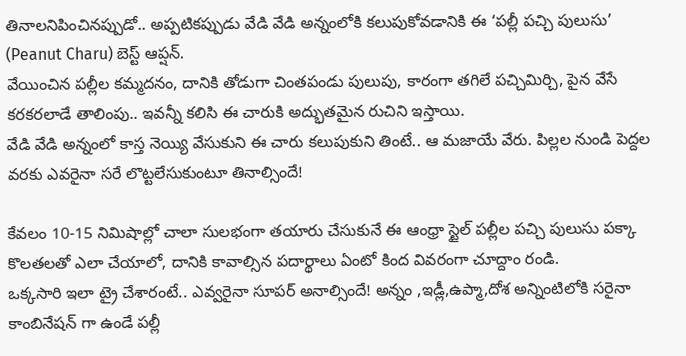తినాలనిపించినప్పుడో.. అప్పటికప్పుడు వేడి వేడి అన్నంలోకి కలుపుకోవడానికి ఈ ‘పల్లీ పచ్చి పులుసు’ (Peanut Charu) బెస్ట్ ఆప్షన్.
వేయించిన పల్లీల కమ్మదనం, దానికి తోడుగా చింతపండు పులుపు, కారంగా తగిలే పచ్చిమిర్చి, పైన వేసే కరకరలాడే తాలింపు.. ఇవన్నీ కలిసి ఈ చారుకి అద్భుతమైన రుచిని ఇస్తాయి.
వేడి వేడి అన్నంలో కాస్త నెయ్యి వేసుకుని ఈ చారు కలుపుకుని తింటే.. ఆ మజాయే వేరు. పిల్లల నుండి పెద్దల వరకు ఎవరైనా సరే లొట్టలేసుకుంటూ తినాల్సిందే!

కేవలం 10-15 నిమిషాల్లో చాలా సులభంగా తయారు చేసుకునే ఈ ఆంధ్రా స్టైల్ పల్లీల పచ్చి పులుసు పక్కా కొలతలతో ఎలా చేయాలో, దానికి కావాల్సిన పదార్థాలు ఏంటో కింద వివరంగా చూద్దాం రండి.
ఒక్కసారి ఇలా ట్రై చేశారంటే.. ఎవ్వరైనా సూపర్ అనాల్సిందే! అన్నం ,ఇడ్లీ,ఉప్మా,దోశ అన్నింటిలోకి సరైనా కాంబినేషన్ గా ఉండే పల్లీ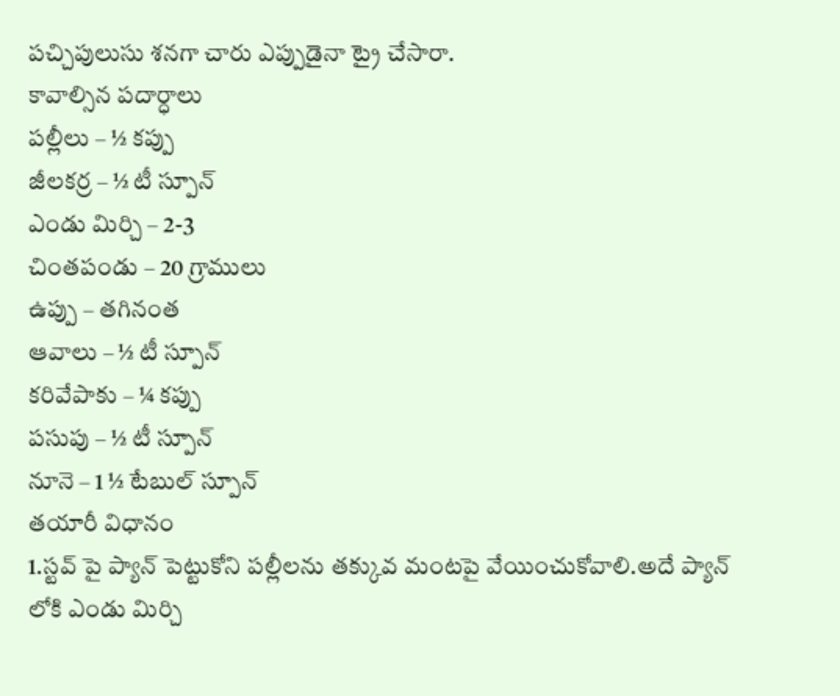పచ్చిపులుసు శనగా చారు ఎప్పుడైనా ట్రై చేసారా.
కావాల్సిన పదార్ధాలు
పల్లీలు – ½ కప్పు
జీలకర్ర – ½ టీ స్పూన్
ఎండు మిర్చి – 2-3
చింతపండు – 20 గ్రాములు
ఉప్పు – తగినంత
ఆవాలు – ½ టీ స్పూన్
కరివేపాకు – ¼ కప్పు
పసుపు – ½ టీ స్పూన్
నూనె – 1 ½ టేబుల్ స్పూన్
తయారీ విధానం
1.స్టవ్ పై ప్యాన్ పెట్టుకోని పల్లీలను తక్కువ మంటపై వేయించుకోవాలి.అదే ప్యాన్ లోకి ఎండు మిర్చి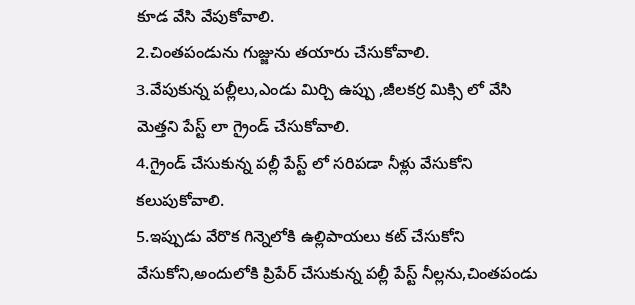కూడ వేసి వేపుకోవాలి.
2.చింతపండును గుజ్జును తయారు చేసుకోవాలి.
3.వేపుకున్న పల్లీలు,ఎండు మిర్చి ఉప్పు ,జీలకర్ర మిక్సి లో వేసి మెత్తని పేస్ట్ లా గ్రైండ్ చేసుకోవాలి.
4.గ్రైండ్ చేసుకున్న పల్లీ పేస్ట్ లో సరిపడా నీళ్లు వేసుకోని కలుపుకోవాలి.
5.ఇప్పుడు వేరొక గిన్నెలోకి ఉల్లిపాయలు కట్ చేసుకోని వేసుకోని,అందులోకి ప్రిపేర్ చేసుకున్న పల్లీ పేస్ట్ నీల్లను,చింతపండు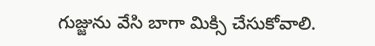గుజ్జును వేసి బాగా మిక్సి చేసుకోవాలి.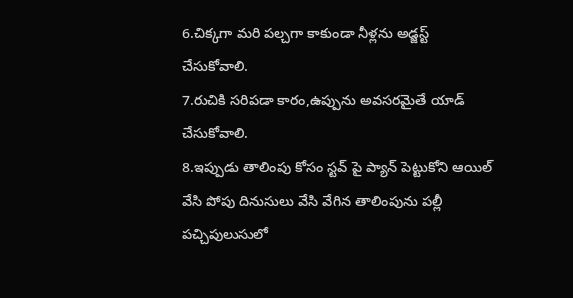6.చిక్కగా మరి పల్చగా కాకుండా నీళ్లను అడ్జస్ట్ చేసుకోవాలి.
7.రుచికి సరిపడా కారం,ఉప్పును అవసరమైతే యాడ్ చేసుకోవాలి.
8.ఇప్పుడు తాలింపు కోసం స్టవ్ పై ప్యాన్ పెట్టుకోని ఆయిల్ వేసి పోపు దినుసులు వేసి వేగిన తాలింపును పల్లీ పచ్చిపులుసులో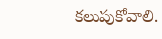కలుపుకోవాలి.